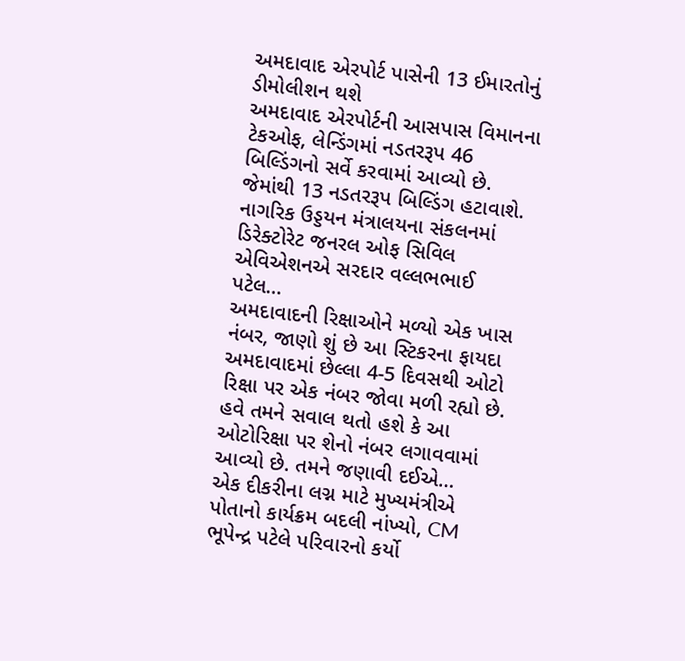અમદાવાદ એરપોર્ટ પાસેની 13 ઈમારતોનું ડીમોલીશન થશે
અમદાવાદ એરપોર્ટની આસપાસ વિમાનના ટેકઓફ, લેન્ડિંગમાં નડતરરૂપ 46 બિલ્ડિંગનો સર્વે કરવામાં આવ્યો છે. જેમાંથી 13 નડતરરૂપ બિલ્ડિંગ હટાવાશે. નાગરિક ઉડ્ડયન મંત્રાલયના સંકલનમાં ડિરેક્ટોરેટ જનરલ ઓફ સિવિલ એવિએશનએ સરદાર વલ્લભભાઈ પટેલ…
અમદાવાદની રિક્ષાઓને મળ્યો એક ખાસ નંબર, જાણો શું છે આ સ્ટિકરના ફાયદા
અમદાવાદમાં છેલ્લા 4-5 દિવસથી ઓટો રિક્ષા પર એક નંબર જોવા મળી રહ્યો છે. હવે તમને સવાલ થતો હશે કે આ ઓટોરિક્ષા પર શેનો નંબર લગાવવામાં આવ્યો છે. તમને જણાવી દઈએ…
એક દીકરીના લગ્ન માટે મુખ્યમંત્રીએ પોતાનો કાર્યક્રમ બદલી નાંખ્યો, CM ભૂપેન્દ્ર પટેલે પરિવારનો કર્યો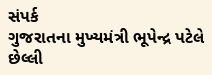સંપર્ક
ગુજરાતના મુખ્યમંત્રી ભૂપેન્દ્ર પટેલે છેલ્લી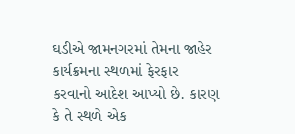ઘડીએ જામનગરમાં તેમના જાહેર કાર્યક્રમના સ્થળમાં ફેરફાર કરવાનો આદેશ આપ્યો છે. કારણ કે તે સ્થળે એક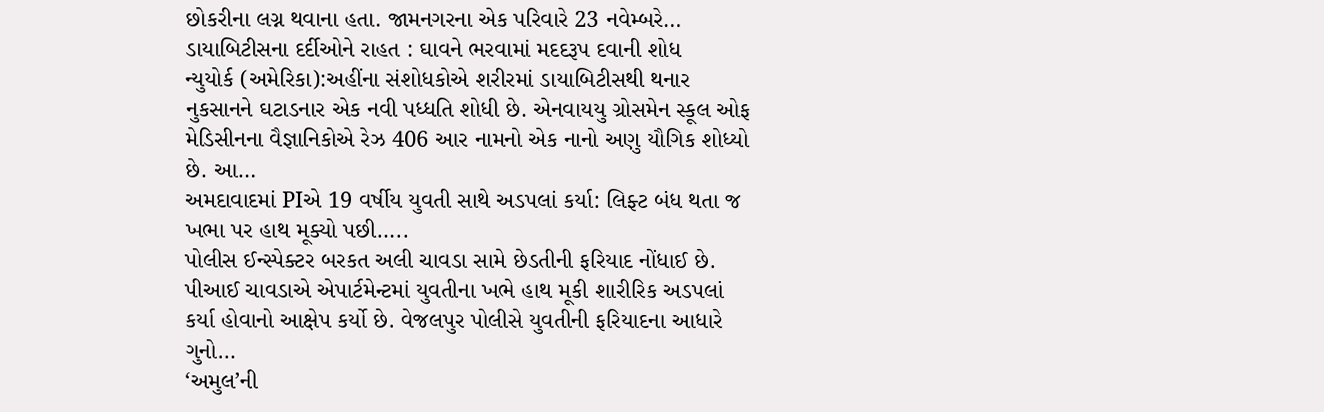છોકરીના લગ્ન થવાના હતા. જામનગરના એક પરિવારે 23 નવેમ્બરે…
ડાયાબિટીસના દર્દીઓને રાહત : ઘાવને ભરવામાં મદદરૂપ દવાની શોધ
ન્યુયોર્ક (અમેરિકા):અહીંના સંશોધકોએ શરીરમાં ડાયાબિટીસથી થનાર નુકસાનને ઘટાડનાર એક નવી પધ્ધતિ શોધી છે. એનવાયયુ ગ્રોસમેન સ્કૂલ ઓફ મેડિસીનના વૈજ્ઞાનિકોએ રેઝ 406 આર નામનો એક નાનો અણુ યૌગિક શોધ્યો છે. આ…
અમદાવાદમાં PIએ 19 વર્ષીય યુવતી સાથે અડપલાં કર્યા: લિફ્ટ બંધ થતા જ ખભા પર હાથ મૂક્યો પછી…..
પોલીસ ઈન્સ્પેક્ટર બરકત અલી ચાવડા સામે છેડતીની ફરિયાદ નોંધાઈ છે. પીઆઈ ચાવડાએ એપાર્ટમેન્ટમાં યુવતીના ખભે હાથ મૂકી શારીરિક અડપલાં કર્યા હોવાનો આક્ષેપ કર્યો છે. વેજલપુર પોલીસે યુવતીની ફરિયાદના આધારે ગુનો…
‘અમુલ’ની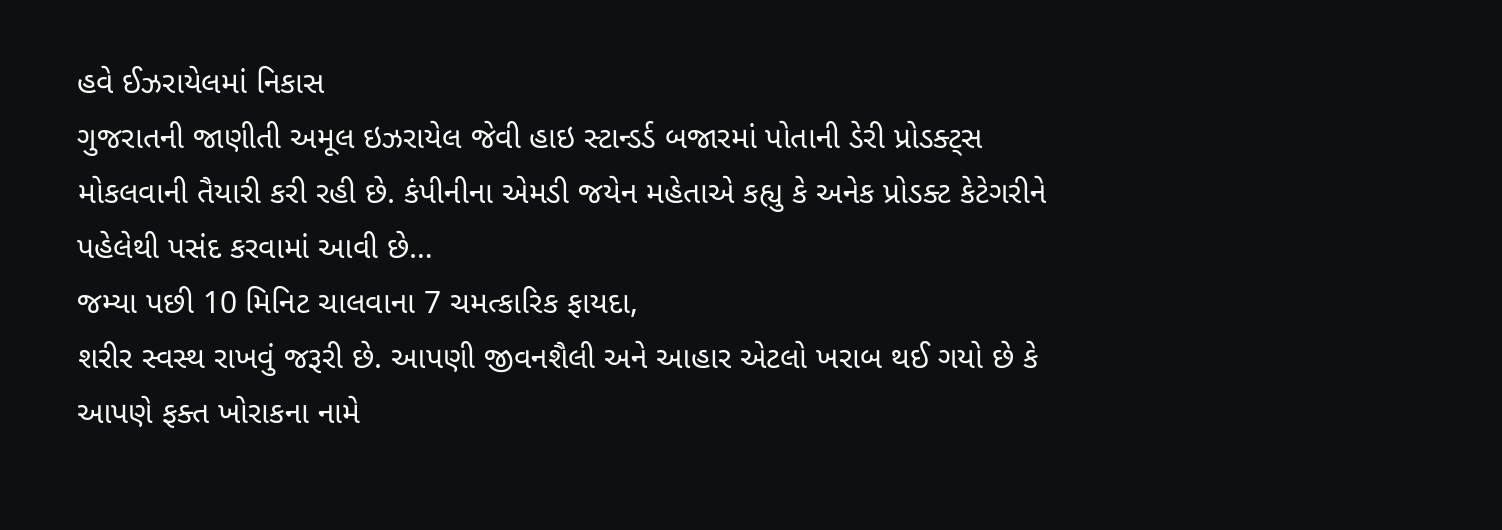હવે ઈઝરાયેલમાં નિકાસ
ગુજરાતની જાણીતી અમૂલ ઇઝરાયેલ જેવી હાઇ સ્ટાન્ડર્ડ બજારમાં પોતાની ડેરી પ્રોડક્ટ્સ મોકલવાની તૈયારી કરી રહી છે. કંપીનીના એમડી જયેન મહેતાએ કહ્યુ કે અનેક પ્રોડક્ટ કેટેગરીને પહેલેથી પસંદ કરવામાં આવી છે…
જમ્યા પછી 10 મિનિટ ચાલવાના 7 ચમત્કારિક ફાયદા,
શરીર સ્વસ્થ રાખવું જરૂરી છે. આપણી જીવનશૈલી અને આહાર એટલો ખરાબ થઈ ગયો છે કે આપણે ફક્ત ખોરાકના નામે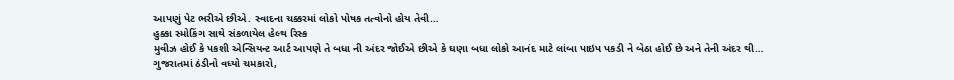આપણું પેટ ભરીએ છીએ. સ્વાદના ચક્કરમાં લોકો પોષક તત્વોનો હોય તેવી…
હુક્કા સ્મોકિંગ સાથે સંકળાયેલ હેલ્થ રિસ્ક
મુવીઝ હોઈ કે પકશી એન્સિયન્ટ આર્ટ આપણે તે બધા ની અંદર જોઈએ છીએ કે ઘણા બધા લોકો આનંદ માટે લાંબા પાઇપ પકડી ને બેઠા હોઈ છે અને તેની અંદર થી…
ગુજરાતમાં ઠંડીનો વધ્યો ચમકારો,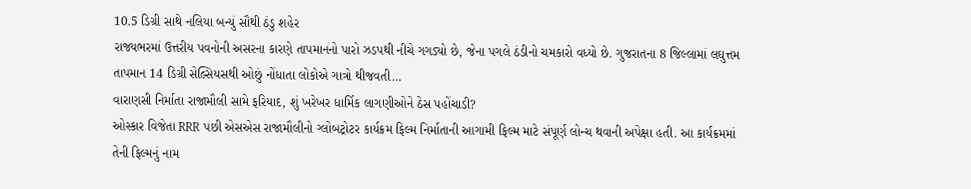10.5 ડિગ્રી સાથે નલિયા બન્યું સૌથી ઠંડુ શહેર
રાજ્યભરમાં ઉત્તરીય પવનોની અસરના કારણે તાપમાનનો પારો ઝડપથી નીચે ગગડ્યો છે, જેના પગલે ઠંડીનો ચમકારો વધ્યો છે. ગુજરાતના 8 જિલ્લામાં લઘુત્તમ તાપમાન 14 ડિગ્રી સેલ્સિયસથી ઓછું નોંધાતા લોકોએ ગાત્રો થીજવતી…
વારાણસી નિર્માતા રાજામૌલી સામે ફરિયાદ, શું ખરેખર ધાર્મિક લાગણીઓને ઠેસ પહોંચાડી?
ઓસ્કાર વિજેતા RRR પછી એસએસ રાજામૌલીનો ગ્લોબટ્રોટર કાર્યક્રમ ફિલ્મ નિર્માતાની આગામી ફિલ્મ માટે સંપૂર્ણ લોન્ચ થવાની અપેક્ષા હતી. આ કાર્યક્રમમાં તેની ફિલ્મનું નામ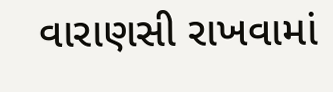વારાણસી રાખવામાં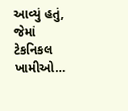આવ્યું હતું, જેમાં ટેકનિકલ ખામીઓ…